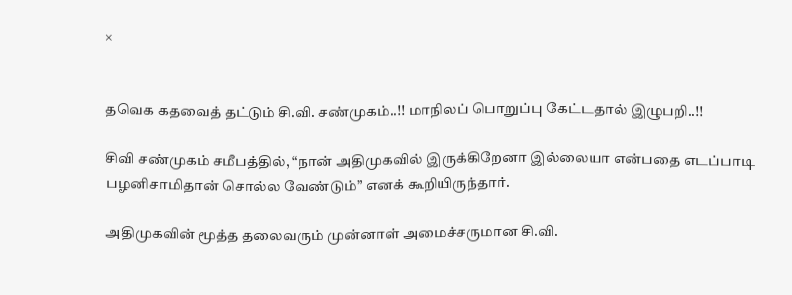×


தவெக கதவைத் தட்டும் சி.வி. சண்முகம்..!! மாநிலப் பொறுப்பு கேட்டதால் இழுபறி..!!

சிவி சண்முகம் சமீபத்தில், “நான் அதிமுகவில் இருக்கிறேனா இல்லையா என்பதை எடப்பாடி பழனிசாமிதான் சொல்ல வேண்டும்” எனக் கூறியிருந்தார்.

அதிமுகவின் மூத்த தலைவரும் முன்னாள் அமைச்சருமான சி.வி.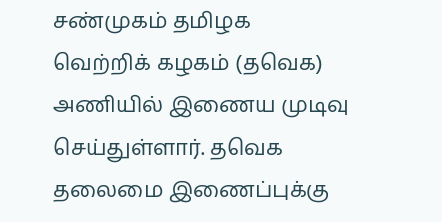சண்முகம் தமிழக வெற்றிக் கழகம் (தவெக) அணியில் இணைய முடிவு செய்துள்ளார். தவெக தலைமை இணைப்புக்கு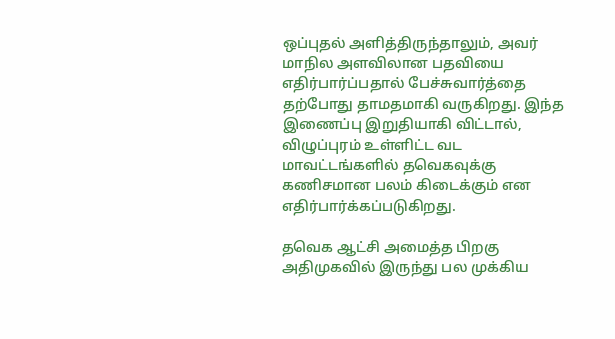ஒப்புதல் அளித்திருந்தாலும், அவர் மாநில அளவிலான பதவியை எதிர்பார்ப்பதால் பேச்சுவார்த்தை தற்போது தாமதமாகி வருகிறது. இந்த இணைப்பு இறுதியாகி விட்டால், விழுப்புரம் உள்ளிட்ட வட மாவட்டங்களில் தவெகவுக்கு கணிசமான பலம் கிடைக்கும் என எதிர்பார்க்கப்படுகிறது.

தவெக ஆட்சி அமைத்த பிறகு அதிமுகவில் இருந்து பல முக்கிய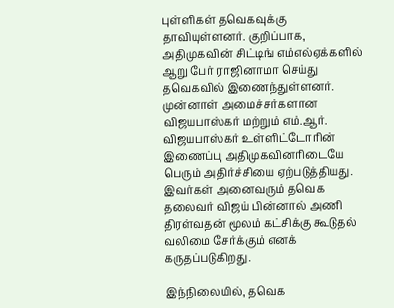புள்ளிகள் தவெகவுக்கு தாவியுள்ளனர். குறிப்பாக, அதிமுகவின் சிட்டிங் எம்எல்ஏக்களில் ஆறு பேர் ராஜினாமா செய்து தவெகவில் இணைந்துள்ளனர். முன்னாள் அமைச்சர்களான விஜயபாஸ்கர் மற்றும் எம்.ஆர். விஜயபாஸ்கர் உள்ளிட்டோரின் இணைப்பு அதிமுகவினரிடையே பெரும் அதிர்ச்சியை ஏற்படுத்தியது. இவர்கள் அனைவரும் தவெக தலைவர் விஜய் பின்னால் அணி திரள்வதன் மூலம் கட்சிக்கு கூடுதல் வலிமை சேர்க்கும் எனக் கருதப்படுகிறது.

இந்நிலையில், தவெக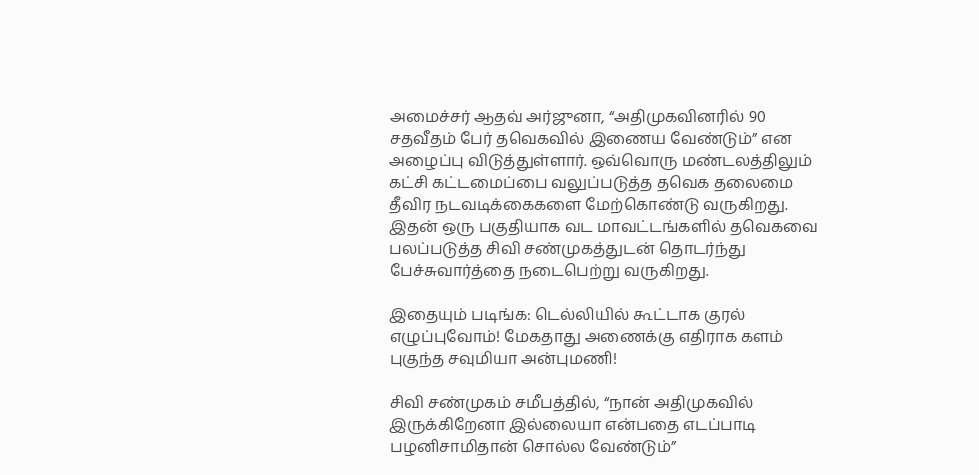அமைச்சர் ஆதவ் அர்ஜுனா, “அதிமுகவினரில் 90 சதவீதம் பேர் தவெகவில் இணைய வேண்டும்” என அழைப்பு விடுத்துள்ளார். ஒவ்வொரு மண்டலத்திலும் கட்சி கட்டமைப்பை வலுப்படுத்த தவெக தலைமை தீவிர நடவடிக்கைகளை மேற்கொண்டு வருகிறது. இதன் ஒரு பகுதியாக வட மாவட்டங்களில் தவெகவை பலப்படுத்த சிவி சண்முகத்துடன் தொடர்ந்து பேச்சுவார்த்தை நடைபெற்று வருகிறது.

இதையும் படிங்க: டெல்லியில் கூட்டாக குரல் எழுப்புவோம்! மேகதாது அணைக்கு எதிராக களம் புகுந்த சவுமியா அன்புமணி!

சிவி சண்முகம் சமீபத்தில், “நான் அதிமுகவில் இருக்கிறேனா இல்லையா என்பதை எடப்பாடி பழனிசாமிதான் சொல்ல வேண்டும்”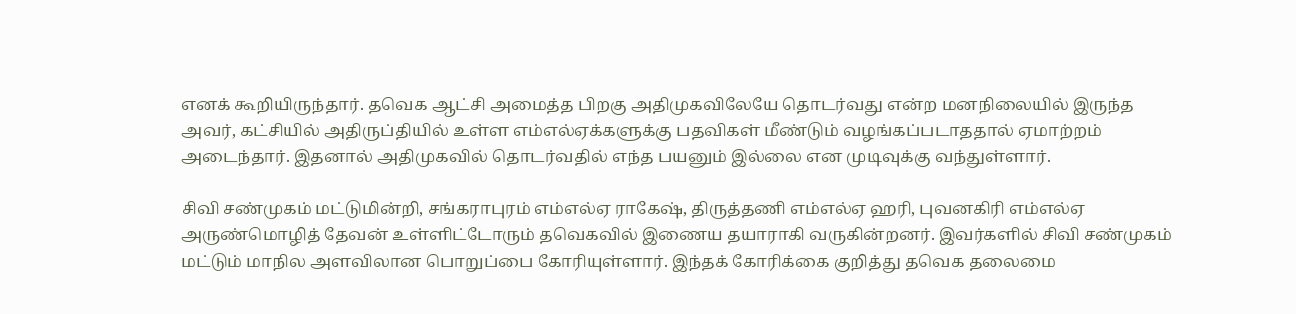எனக் கூறியிருந்தார். தவெக ஆட்சி அமைத்த பிறகு அதிமுகவிலேயே தொடர்வது என்ற மனநிலையில் இருந்த அவர், கட்சியில் அதிருப்தியில் உள்ள எம்எல்ஏக்களுக்கு பதவிகள் மீண்டும் வழங்கப்படாததால் ஏமாற்றம் அடைந்தார். இதனால் அதிமுகவில் தொடர்வதில் எந்த பயனும் இல்லை என முடிவுக்கு வந்துள்ளார்.

சிவி சண்முகம் மட்டுமின்றி, சங்கராபுரம் எம்எல்ஏ ராகேஷ், திருத்தணி எம்எல்ஏ ஹரி, புவனகிரி எம்எல்ஏ அருண்மொழித் தேவன் உள்ளிட்டோரும் தவெகவில் இணைய தயாராகி வருகின்றனர். இவர்களில் சிவி சண்முகம் மட்டும் மாநில அளவிலான பொறுப்பை கோரியுள்ளார். இந்தக் கோரிக்கை குறித்து தவெக தலைமை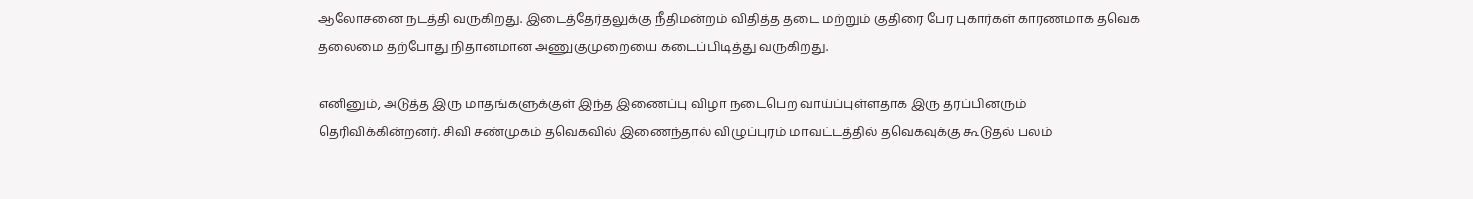ஆலோசனை நடத்தி வருகிறது. இடைத்தேர்தலுக்கு நீதிமன்றம் விதித்த தடை மற்றும் குதிரை பேர புகார்கள் காரணமாக தவெக தலைமை தற்போது நிதானமான அணுகுமுறையை கடைப்பிடித்து வருகிறது.

எனினும், அடுத்த இரு மாதங்களுக்குள் இந்த இணைப்பு விழா நடைபெற வாய்ப்புள்ளதாக இரு தரப்பினரும் தெரிவிக்கின்றனர். சிவி சண்முகம் தவெகவில் இணைந்தால் விழுப்புரம் மாவட்டத்தில் தவெகவுக்கு கூடுதல் பலம்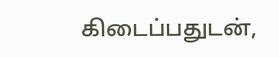கிடைப்பதுடன்,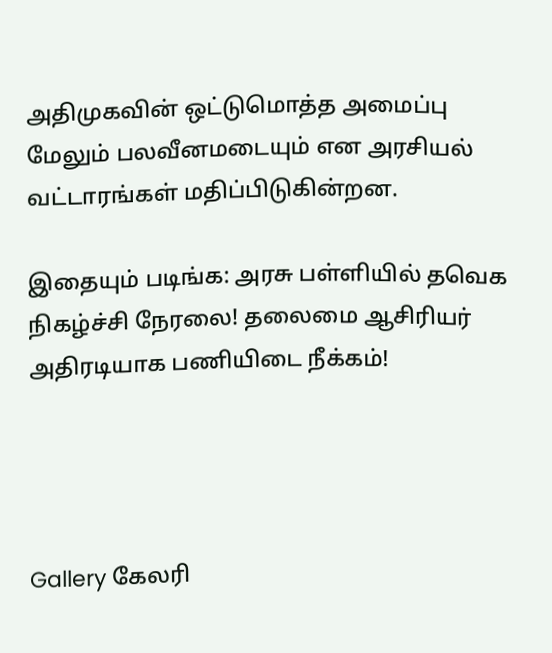அதிமுகவின் ஒட்டுமொத்த அமைப்பு மேலும் பலவீனமடையும் என அரசியல் வட்டாரங்கள் மதிப்பிடுகின்றன.

இதையும் படிங்க: அரசு பள்ளியில் தவெக நிகழ்ச்சி நேரலை! தலைமை ஆசிரியர் அதிரடியாக பணியிடை நீக்கம்!




Gallery கேலரி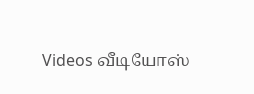Videos வீடியோஸ்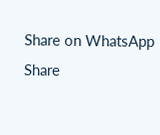Share on WhatsApp Share